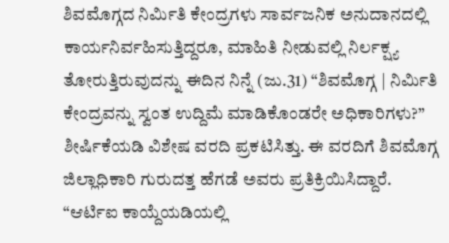ಶಿವಮೊಗ್ಗದ ನಿರ್ಮಿತಿ ಕೇಂದ್ರಗಳು ಸಾರ್ವಜನಿಕ ಅನುದಾನದಲ್ಲಿ ಕಾರ್ಯನಿರ್ವಹಿಸುತ್ತಿದ್ದರೂ, ಮಾಹಿತಿ ನೀಡುವಲ್ಲಿ ನಿರ್ಲಕ್ಷ್ಯ ತೋರುತ್ತಿರುವುದನ್ನು ಈದಿನ ನಿನ್ನೆ (ಜು.31) “ಶಿವಮೊಗ್ಗ | ನಿರ್ಮಿತಿ ಕೇಂದ್ರವನ್ನು ಸ್ವಂತ ಉದ್ದಿಮೆ ಮಾಡಿಕೊಂಡರೇ ಅಧಿಕಾರಿಗಳು?” ಶೀರ್ಷಿಕೆಯಡಿ ವಿಶೇಷ ವರದಿ ಪ್ರಕಟಿಸಿತ್ತು. ಈ ವರದಿಗೆ ಶಿವಮೊಗ್ಗ ಜಿಲ್ಲಾಧಿಕಾರಿ ಗುರುದತ್ತ ಹೆಗಡೆ ಅವರು ಪ್ರತಿಕ್ರಿಯಿಸಿದ್ದಾರೆ.
“ಆರ್ಟಿಐ ಕಾಯ್ದೆಯಡಿಯಲ್ಲಿ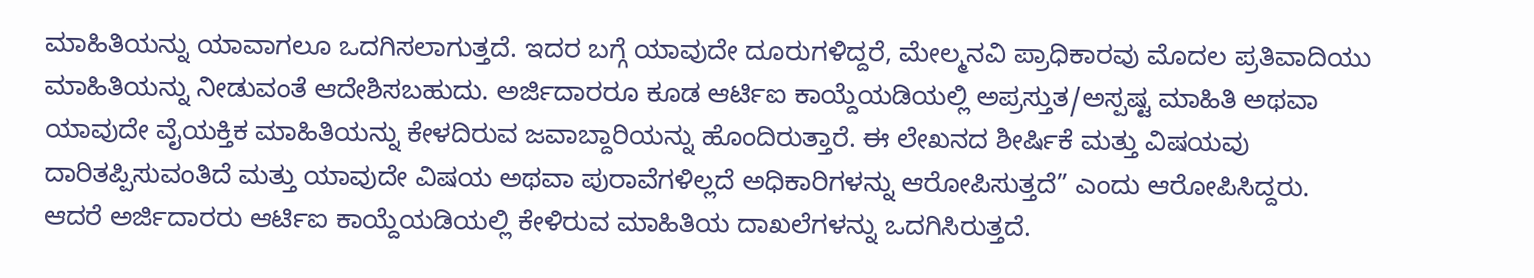ಮಾಹಿತಿಯನ್ನು ಯಾವಾಗಲೂ ಒದಗಿಸಲಾಗುತ್ತದೆ. ಇದರ ಬಗ್ಗೆ ಯಾವುದೇ ದೂರುಗಳಿದ್ದರೆ, ಮೇಲ್ಮನವಿ ಪ್ರಾಧಿಕಾರವು ಮೊದಲ ಪ್ರತಿವಾದಿಯು ಮಾಹಿತಿಯನ್ನು ನೀಡುವಂತೆ ಆದೇಶಿಸಬಹುದು. ಅರ್ಜಿದಾರರೂ ಕೂಡ ಆರ್ಟಿಐ ಕಾಯ್ದೆಯಡಿಯಲ್ಲಿ ಅಪ್ರಸ್ತುತ/ಅಸ್ಪಷ್ಟ ಮಾಹಿತಿ ಅಥವಾ ಯಾವುದೇ ವೈಯಕ್ತಿಕ ಮಾಹಿತಿಯನ್ನು ಕೇಳದಿರುವ ಜವಾಬ್ದಾರಿಯನ್ನು ಹೊಂದಿರುತ್ತಾರೆ. ಈ ಲೇಖನದ ಶೀರ್ಷಿಕೆ ಮತ್ತು ವಿಷಯವು ದಾರಿತಪ್ಪಿಸುವಂತಿದೆ ಮತ್ತು ಯಾವುದೇ ವಿಷಯ ಅಥವಾ ಪುರಾವೆಗಳಿಲ್ಲದೆ ಅಧಿಕಾರಿಗಳನ್ನು ಆರೋಪಿಸುತ್ತದೆ” ಎಂದು ಆರೋಪಿಸಿದ್ದರು.
ಆದರೆ ಅರ್ಜಿದಾರರು ಆರ್ಟಿಐ ಕಾಯ್ದೆಯಡಿಯಲ್ಲಿ ಕೇಳಿರುವ ಮಾಹಿತಿಯ ದಾಖಲೆಗಳನ್ನು ಒದಗಿಸಿರುತ್ತದೆ.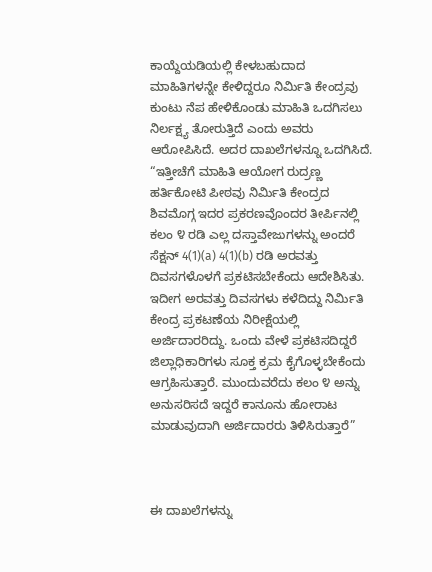ಕಾಯ್ದೆಯಡಿಯಲ್ಲಿ ಕೇಳಬಹುದಾದ ಮಾಹಿತಿಗಳನ್ನೇ ಕೇಳಿದ್ದರೂ ನಿರ್ಮಿತಿ ಕೇಂದ್ರವು ಕುಂಟು ನೆಪ ಹೇಳಿಕೊಂಡು ಮಾಹಿತಿ ಒದಗಿಸಲು ನಿರ್ಲಕ್ಷ್ಯ ತೋರುತ್ತಿದೆ ಎಂದು ಅವರು ಆರೋಪಿಸಿದೆ. ಅದರ ದಾಖಲೆಗಳನ್ನೂ ಒದಗಿಸಿದೆ.
“ಇತ್ತೀಚೆಗೆ ಮಾಹಿತಿ ಆಯೋಗ ರುದ್ರಣ್ಣ ಹರ್ತಿಕೋಟಿ ಪೀಠವು ನಿರ್ಮಿತಿ ಕೇಂದ್ರದ ಶಿವಮೊಗ್ಗ ಇದರ ಪ್ರಕರಣವೊಂದರ ತೀರ್ಪಿನಲ್ಲಿ ಕಲಂ ೪ ರಡಿ ಎಲ್ಲ ದಸ್ತಾವೇಜುಗಳನ್ನು ಅಂದರೆ ಸೆಕ್ಷನ್ 4(1)(a) 4(1)(b) ರಡಿ ಅರವತ್ತು ದಿವಸಗಳೊಳಗೆ ಪ್ರಕಟಿಸಬೇಕೆಂದು ಆದೇಶಿಸಿತು. ಇದೀಗ ಅರವತ್ತು ದಿವಸಗಳು ಕಳೆದಿದ್ದು ನಿರ್ಮಿತಿ ಕೇಂದ್ರ ಪ್ರಕಟಣೆಯ ನಿರೀಕ್ಷೆಯಲ್ಲಿ ಅರ್ಜಿದಾರರಿದ್ದು. ಒಂದು ವೇಳೆ ಪ್ರಕಟಿಸದಿದ್ದರೆ ಜಿಲ್ಲಾಧಿಕಾರಿಗಳು ಸೂಕ್ತ ಕ್ರಮ ಕೈಗೊಳ್ಳಬೇಕೆಂದು ಆಗ್ರಹಿಸುತ್ತಾರೆ. ಮುಂದುವರೆದು ಕಲಂ ೪ ಅನ್ನು ಅನುಸರಿಸದೆ ಇದ್ದರೆ ಕಾನೂನು ಹೋರಾಟ ಮಾಡುವುದಾಗಿ ಅರ್ಜಿದಾರರು ತಿಳಿಸಿರುತ್ತಾರೆ”



ಈ ದಾಖಲೆಗಳನ್ನು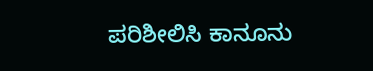ಪರಿಶೀಲಿಸಿ ಕಾನೂನು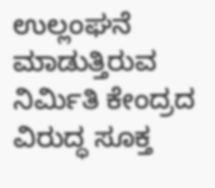ಉಲ್ಲಂಘನೆ ಮಾಡುತ್ತಿರುವ ನಿರ್ಮಿತಿ ಕೇಂದ್ರದ ವಿರುದ್ಧ ಸೂಕ್ತ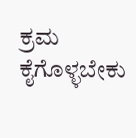ಕ್ರಮ ಕೈಗೊಳ್ಳಬೇಕು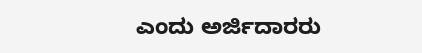ಎಂದು ಅರ್ಜಿದಾರರು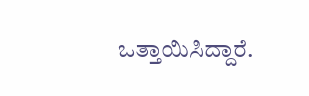ಒತ್ತಾಯಿಸಿದ್ದಾರೆ.